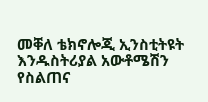መቐለ ቴክኖሎጂ ኢንስቲትዩት እንዱስትሪያል አውቶሜሽን የስልጠና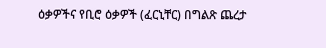ዕቃዎችና የቢሮ ዕቃዎች (ፈርኒቸር) በግልጽ ጨረታ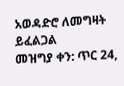አወዳድሮ ለመግዛት ይፈልጋል
መዝግያ ቀን: ጥር 24,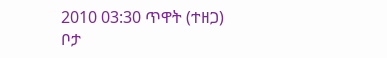2010 03:30 ጥዋት (ተዘጋ)
ቦታ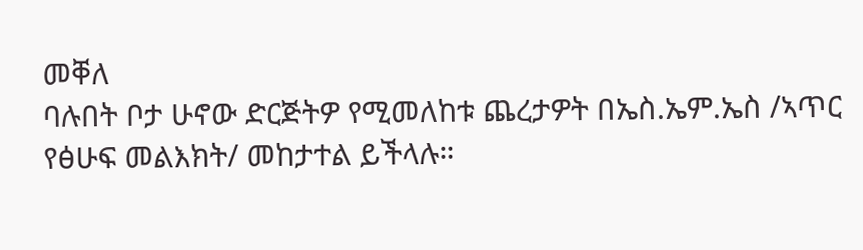መቐለ
ባሉበት ቦታ ሁኖው ድርጅትዎ የሚመለከቱ ጨረታዎት በኤስ.ኤም.ኤስ /ኣጥር የፅሁፍ መልእክት/ መከታተል ይችላሉ።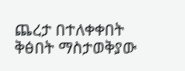ጨረታ በተለቀቀበት ቅፅበት ማስታወቅያው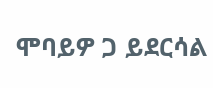ሞባይዎ ጋ ይደርሳል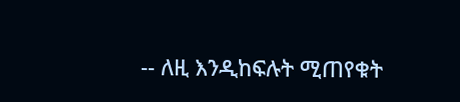-- ለዚ እንዲከፍሉት ሚጠየቁት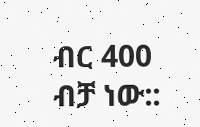ብር 400 ብቻ ነው::